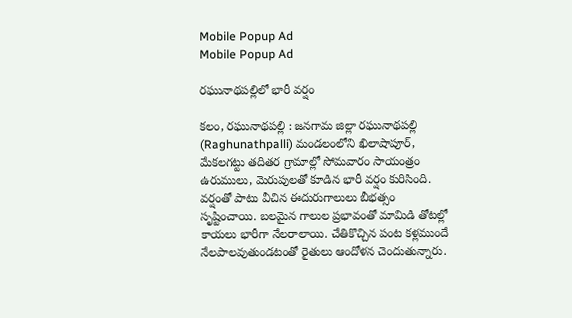Mobile Popup Ad
Mobile Popup Ad

రఘునాథపల్లిలో భారీ వర్షం

కలం, రఘునాథపల్లి : జనగామ జిల్లా రఘునాథపల్లి (Raghunathpalli) మండలంలోని ఖిలాషాపూర్, మేకలగట్టు తదితర గ్రామాల్లో సోమవారం సాయంత్రం ఉరుములు, మెరుపులతో కూడిన భారీ వర్షం కురిసింది. వర్షంతో పాటు వీచిన ఈదురుగాలులు బీభత్సం సృష్టించాయి. బలమైన గాలుల ప్రభావంతో మామిడి తోటల్లో కాయలు భారీగా నేలరాలాయి. చేతికొచ్చిన పంట కళ్లముందే నేలపాలవుతుండటంతో రైతులు ఆందోళన చెందుతున్నారు.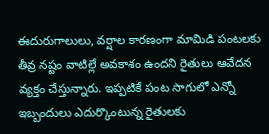ఈదురుగాలులు, వర్షాల కారణంగా మామిడి పంటలకు తీవ్ర నష్టం వాటిల్లే అవకాశం ఉందని రైతులు ఆవేదన వ్యక్తం చేస్తున్నారు. ఇప్పటికే పంట సాగులో ఎన్నో ఇబ్బందులు ఎదుర్కొంటున్న రైతులకు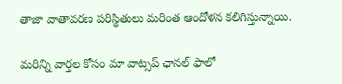తాజా వాతావరణ పరిస్థితులు మరింత ఆందోళన కలిగిస్తున్నాయి.

మ‌రిన్ని వార్త‌ల కోసం మా వాట్స‌ప్ ఛాన‌ల్ ఫాలో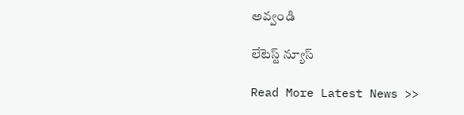అవ్వండి

లేటెస్ట్ న్యూస్‌

Read More Latest News >>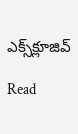ఎక్స్‌క్లూజివ్‌

Read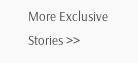More Exclusive Stories >>